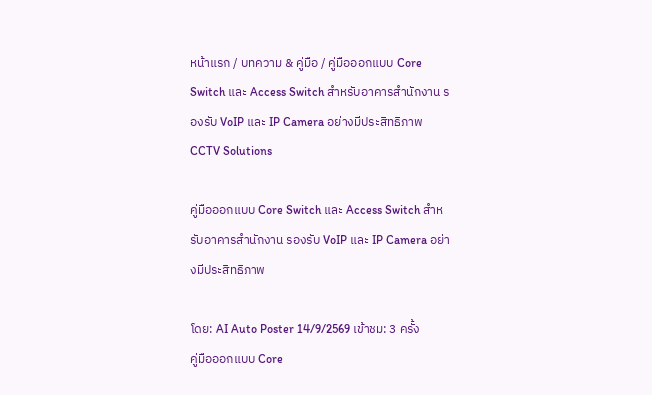หน้าแรก / บทความ & คู่มือ / คู่มือออกแบบ Core Switch และ Access Switch สำหรับอาคารสำนักงาน รองรับ VoIP และ IP Camera อย่างมีประสิทธิภาพ
CCTV Solutions

คู่มือออกแบบ Core Switch และ Access Switch สำหรับอาคารสำนักงาน รองรับ VoIP และ IP Camera อย่างมีประสิทธิภาพ

โดย: AI Auto Poster 14/9/2569 เข้าชม: 3 ครั้ง
คู่มือออกแบบ Core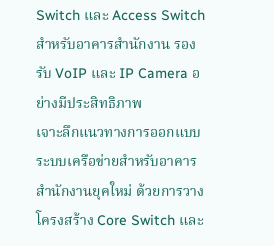Switch และ Access Switch สำหรับอาคารสำนักงาน รองรับ VoIP และ IP Camera อย่างมีประสิทธิภาพ
เจาะลึกแนวทางการออกแบบระบบเครือข่ายสำหรับอาคารสำนักงานยุคใหม่ ด้วยการวางโครงสร้าง Core Switch และ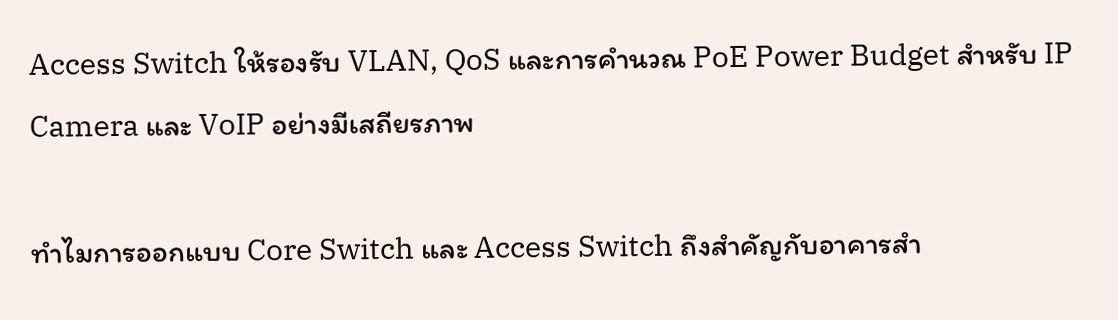Access Switch ให้รองรับ VLAN, QoS และการคำนวณ PoE Power Budget สำหรับ IP Camera และ VoIP อย่างมีเสถียรภาพ

ทำไมการออกแบบ Core Switch และ Access Switch ถึงสำคัญกับอาคารสำ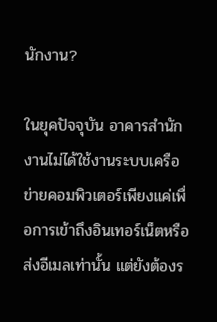นักงาน?

ในยุคปัจจุบัน อาคารสำนักงานไม่ได้ใช้งานระบบเครือข่ายคอมพิวเตอร์เพียงแค่เพื่อการเข้าถึงอินเทอร์เน็ตหรือส่งอีเมลเท่านั้น แต่ยังต้องร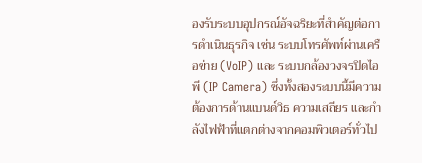องรับระบบอุปกรณ์อัจฉริยะที่สำคัญต่อการดำเนินธุรกิจ เช่น ระบบโทรศัพท์ผ่านเครือข่าย (VoIP) และ ระบบกล้องวงจรปิดไอพี (IP Camera) ซึ่งทั้งสองระบบนี้มีความต้องการด้านแบนด์วิธ ความเสถียร และกำลังไฟฟ้าที่แตกต่างจากคอมพิวเตอร์ทั่วไป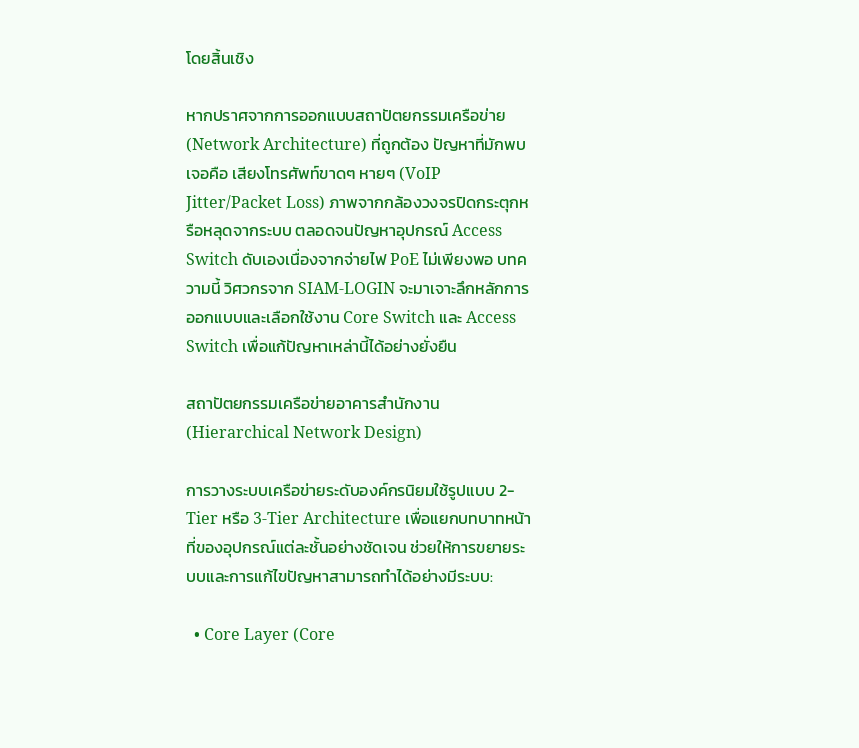โดยสิ้นเชิง

หากปราศจากการออกแบบสถาปัตยกรรมเครือข่าย (Network Architecture) ที่ถูกต้อง ปัญหาที่มักพบเจอคือ เสียงโทรศัพท์ขาดๆ หายๆ (VoIP Jitter/Packet Loss) ภาพจากกล้องวงจรปิดกระตุกหรือหลุดจากระบบ ตลอดจนปัญหาอุปกรณ์ Access Switch ดับเองเนื่องจากจ่ายไฟ PoE ไม่เพียงพอ บทความนี้ วิศวกรจาก SIAM-LOGIN จะมาเจาะลึกหลักการออกแบบและเลือกใช้งาน Core Switch และ Access Switch เพื่อแก้ปัญหาเหล่านี้ได้อย่างยั่งยืน

สถาปัตยกรรมเครือข่ายอาคารสำนักงาน (Hierarchical Network Design)

การวางระบบเครือข่ายระดับองค์กรนิยมใช้รูปแบบ 2-Tier หรือ 3-Tier Architecture เพื่อแยกบทบาทหน้าที่ของอุปกรณ์แต่ละชั้นอย่างชัดเจน ช่วยให้การขยายระบบและการแก้ไขปัญหาสามารถทำได้อย่างมีระบบ:

  • Core Layer (Core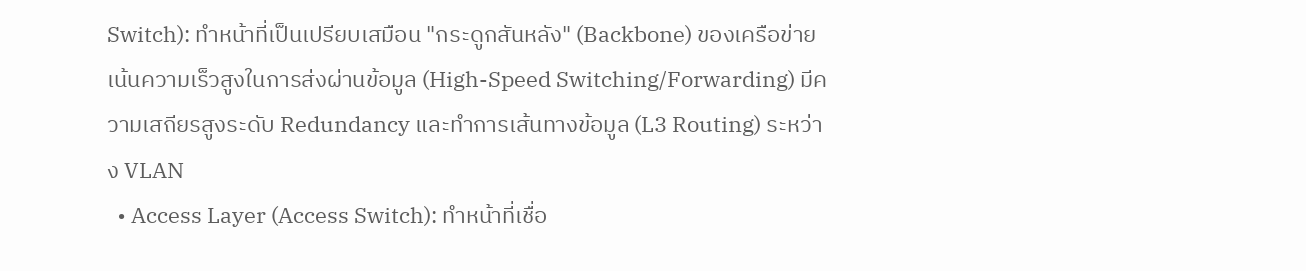Switch): ทำหน้าที่เป็นเปรียบเสมือน "กระดูกสันหลัง" (Backbone) ของเครือข่ายเน้นความเร็วสูงในการส่งผ่านข้อมูล (High-Speed Switching/Forwarding) มีความเสถียรสูงระดับ Redundancy และทำการเส้นทางข้อมูล (L3 Routing) ระหว่าง VLAN
  • Access Layer (Access Switch): ทำหน้าที่เชื่อ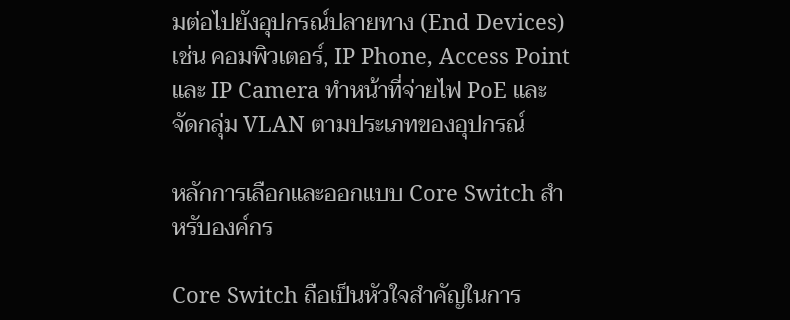มต่อไปยังอุปกรณ์ปลายทาง (End Devices) เช่น คอมพิวเตอร์, IP Phone, Access Point และ IP Camera ทำหน้าที่จ่ายไฟ PoE และจัดกลุ่ม VLAN ตามประเภทของอุปกรณ์

หลักการเลือกและออกแบบ Core Switch สำหรับองค์กร

Core Switch ถือเป็นหัวใจสำคัญในการ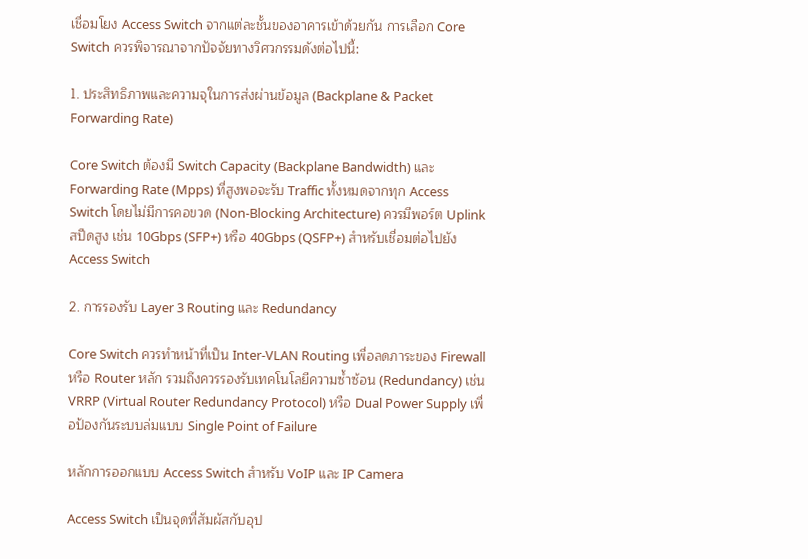เชื่อมโยง Access Switch จากแต่ละชั้นของอาคารเข้าด้วยกัน การเลือก Core Switch ควรพิจารณาจากปัจจัยทางวิศวกรรมดังต่อไปนี้:

1. ประสิทธิภาพและความจุในการส่งผ่านข้อมูล (Backplane & Packet Forwarding Rate)

Core Switch ต้องมี Switch Capacity (Backplane Bandwidth) และ Forwarding Rate (Mpps) ที่สูงพอจะรับ Traffic ทั้งหมดจากทุก Access Switch โดยไม่มีการคอขวด (Non-Blocking Architecture) ควรมีพอร์ต Uplink สปีดสูง เช่น 10Gbps (SFP+) หรือ 40Gbps (QSFP+) สำหรับเชื่อมต่อไปยัง Access Switch

2. การรองรับ Layer 3 Routing และ Redundancy

Core Switch ควรทำหน้าที่เป็น Inter-VLAN Routing เพื่อลดภาระของ Firewall หรือ Router หลัก รวมถึงควรรองรับเทคโนโลยีความซ้ำซ้อน (Redundancy) เช่น VRRP (Virtual Router Redundancy Protocol) หรือ Dual Power Supply เพื่อป้องกันระบบล่มแบบ Single Point of Failure

หลักการออกแบบ Access Switch สำหรับ VoIP และ IP Camera

Access Switch เป็นจุดที่สัมผัสกับอุป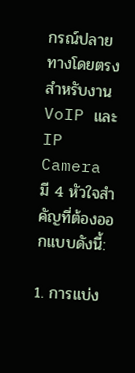กรณ์ปลายทางโดยตรง สำหรับงาน VoIP และ IP Camera มี 4 หัวใจสำคัญที่ต้องออกแบบดังนี้:

1. การแบ่ง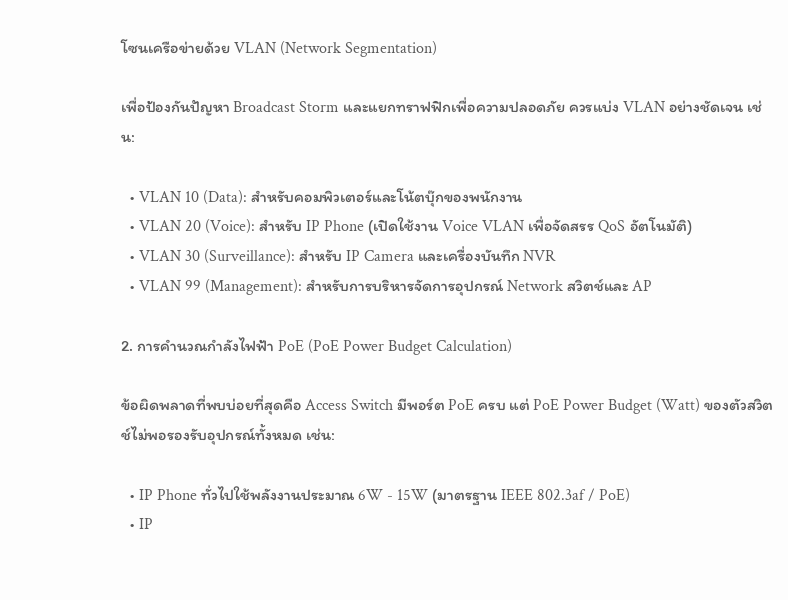โซนเครือข่ายด้วย VLAN (Network Segmentation)

เพื่อป้องกันปัญหา Broadcast Storm และแยกทราฟฟิกเพื่อความปลอดภัย ควรแบ่ง VLAN อย่างชัดเจน เช่น:

  • VLAN 10 (Data): สำหรับคอมพิวเตอร์และโน้ตบุ๊กของพนักงาน
  • VLAN 20 (Voice): สำหรับ IP Phone (เปิดใช้งาน Voice VLAN เพื่อจัดสรร QoS อัตโนมัติ)
  • VLAN 30 (Surveillance): สำหรับ IP Camera และเครื่องบันทึก NVR
  • VLAN 99 (Management): สำหรับการบริหารจัดการอุปกรณ์ Network สวิตช์และ AP

2. การคำนวณกำลังไฟฟ้า PoE (PoE Power Budget Calculation)

ข้อผิดพลาดที่พบบ่อยที่สุดคือ Access Switch มีพอร์ต PoE ครบ แต่ PoE Power Budget (Watt) ของตัวสวิตช์ไม่พอรองรับอุปกรณ์ทั้งหมด เช่น:

  • IP Phone ทั่วไปใช้พลังงานประมาณ 6W - 15W (มาตรฐาน IEEE 802.3af / PoE)
  • IP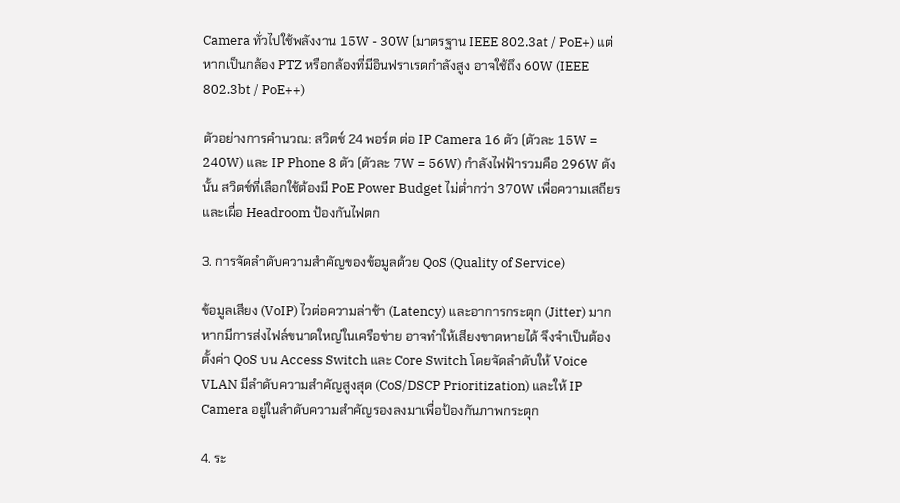Camera ทั่วไปใช้พลังงาน 15W - 30W (มาตรฐาน IEEE 802.3at / PoE+) แต่หากเป็นกล้อง PTZ หรือกล้องที่มีอินฟราเรดกำลังสูง อาจใช้ถึง 60W (IEEE 802.3bt / PoE++)

ตัวอย่างการคำนวณ: สวิตช์ 24 พอร์ต ต่อ IP Camera 16 ตัว (ตัวละ 15W = 240W) และ IP Phone 8 ตัว (ตัวละ 7W = 56W) กำลังไฟฟ้ารวมคือ 296W ดังนั้น สวิตช์ที่เลือกใช้ต้องมี PoE Power Budget ไม่ต่ำกว่า 370W เพื่อความเสถียรและเผื่อ Headroom ป้องกันไฟตก

3. การจัดลำดับความสำคัญของข้อมูลด้วย QoS (Quality of Service)

ข้อมูลเสียง (VoIP) ไวต่อความล่าช้า (Latency) และอาการกระตุก (Jitter) มาก หากมีการส่งไฟล์ขนาดใหญ่ในเครือข่าย อาจทำให้เสียงขาดหายได้ จึงจำเป็นต้องตั้งค่า QoS บน Access Switch และ Core Switch โดยจัดลำดับให้ Voice VLAN มีลำดับความสำคัญสูงสุด (CoS/DSCP Prioritization) และให้ IP Camera อยู่ในลำดับความสำคัญรองลงมาเพื่อป้องกันภาพกระตุก

4. ระ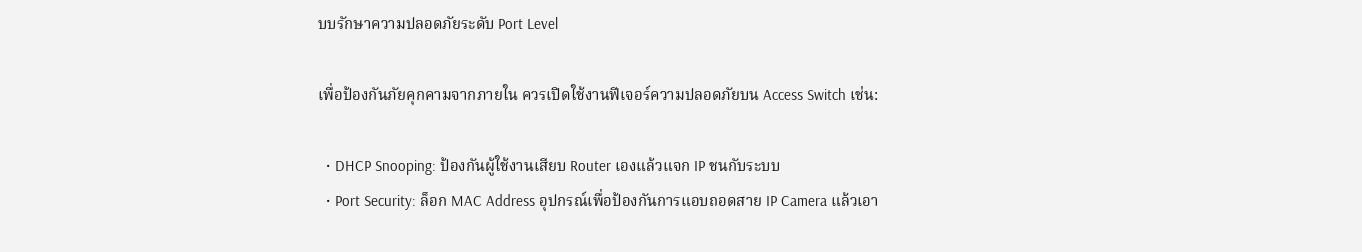บบรักษาความปลอดภัยระดับ Port Level

เพื่อป้องกันภัยคุกคามจากภายใน ควรเปิดใช้งานฟีเจอร์ความปลอดภัยบน Access Switch เช่น:

  • DHCP Snooping: ป้องกันผู้ใช้งานเสียบ Router เองแล้วแจก IP ชนกับระบบ
  • Port Security: ล็อก MAC Address อุปกรณ์เพื่อป้องกันการแอบถอดสาย IP Camera แล้วเอา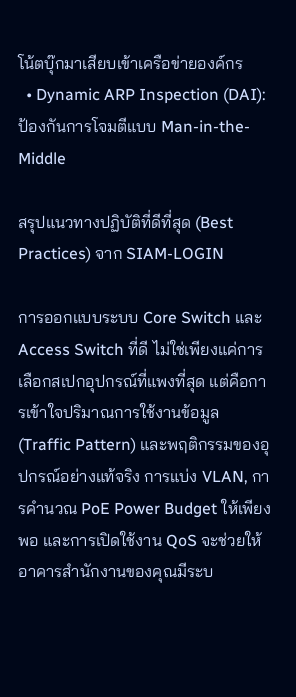โน้ตบุ๊กมาเสียบเข้าเครือข่ายองค์กร
  • Dynamic ARP Inspection (DAI): ป้องกันการโจมตีแบบ Man-in-the-Middle

สรุปแนวทางปฏิบัติที่ดีที่สุด (Best Practices) จาก SIAM-LOGIN

การออกแบบระบบ Core Switch และ Access Switch ที่ดี ไม่ใช่เพียงแค่การเลือกสเปกอุปกรณ์ที่แพงที่สุด แต่คือการเข้าใจปริมาณการใช้งานข้อมูล (Traffic Pattern) และพฤติกรรมของอุปกรณ์อย่างแท้จริง การแบ่ง VLAN, การคำนวณ PoE Power Budget ให้เพียงพอ และการเปิดใช้งาน QoS จะช่วยให้อาคารสำนักงานของคุณมีระบ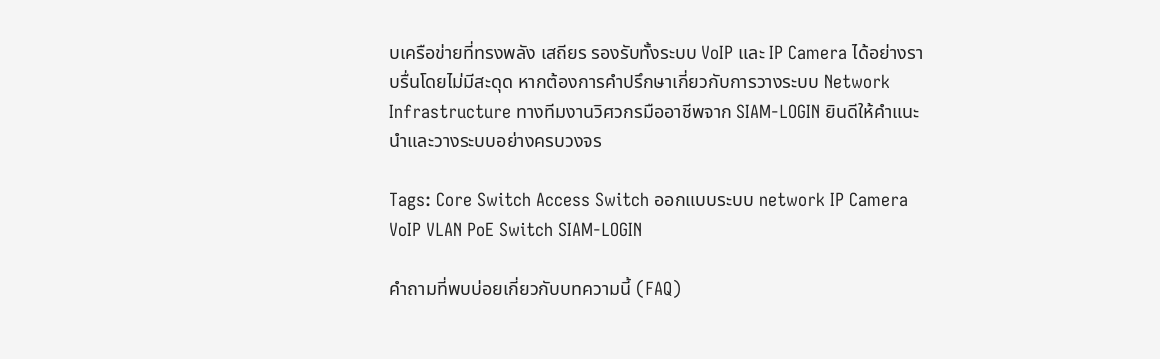บเครือข่ายที่ทรงพลัง เสถียร รองรับทั้งระบบ VoIP และ IP Camera ได้อย่างราบรื่นโดยไม่มีสะดุด หากต้องการคำปรึกษาเกี่ยวกับการวางระบบ Network Infrastructure ทางทีมงานวิศวกรมืออาชีพจาก SIAM-LOGIN ยินดีให้คำแนะนำและวางระบบอย่างครบวงจร

Tags: Core Switch Access Switch ออกแบบระบบ network IP Camera VoIP VLAN PoE Switch SIAM-LOGIN

คำถามที่พบบ่อยเกี่ยวกับบทความนี้ (FAQ)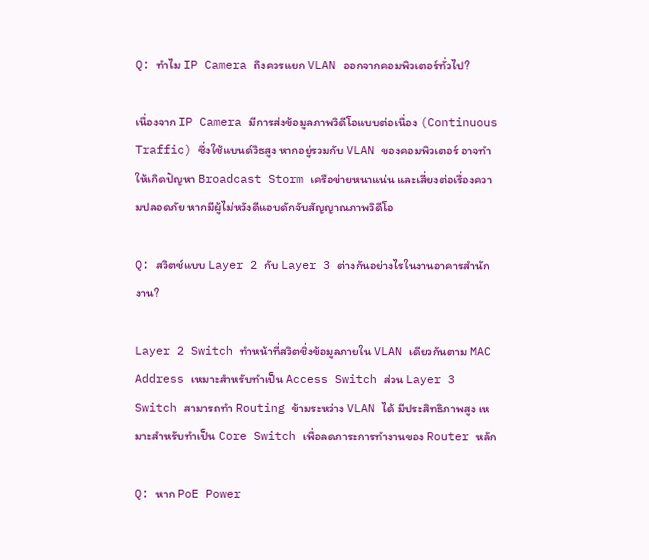Q: ทำไม IP Camera ถึงควรแยก VLAN ออกจากคอมพิวเตอร์ทั่วไป?

เนื่องจาก IP Camera มีการส่งข้อมูลภาพวิดีโอแบบต่อเนื่อง (Continuous Traffic) ซึ่งใช้แบนด์วิธสูง หากอยู่รวมกับ VLAN ของคอมพิวเตอร์ อาจทำให้เกิดปัญหา Broadcast Storm เครือข่ายหนาแน่น และเสี่ยงต่อเรื่องความปลอดภัย หากมีผู้ไม่หวังดีแอบดักจับสัญญาณภาพวิดีโอ

Q: สวิตช์แบบ Layer 2 กับ Layer 3 ต่างกันอย่างไรในงานอาคารสำนักงาน?

Layer 2 Switch ทำหน้าที่สวิตชิ่งข้อมูลภายใน VLAN เดียวกันตาม MAC Address เหมาะสำหรับทำเป็น Access Switch ส่วน Layer 3 Switch สามารถทำ Routing ข้ามระหว่าง VLAN ได้ มีประสิทธิภาพสูง เหมาะสำหรับทำเป็น Core Switch เพื่อลดภาระการทำงานของ Router หลัก

Q: หาก PoE Power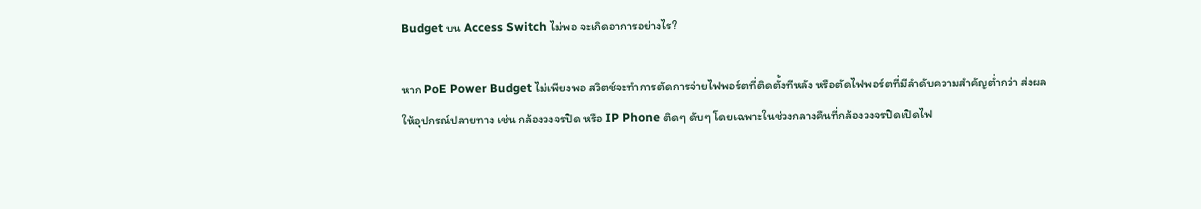Budget บน Access Switch ไม่พอ จะเกิดอาการอย่างไร?

หาก PoE Power Budget ไม่เพียงพอ สวิตช์จะทำการตัดการจ่ายไฟพอร์ตที่ติดตั้งทีหลัง หรือตัดไฟพอร์ตที่มีลำดับความสำคัญต่ำกว่า ส่งผลให้อุปกรณ์ปลายทาง เช่น กล้องวงจรปิด หรือ IP Phone ติดๆ ดับๆ โดยเฉพาะในช่วงกลางคืนที่กล้องวงจรปิดเปิดไฟ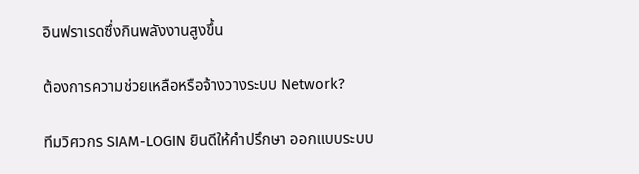อินฟราเรดซึ่งกินพลังงานสูงขึ้น

ต้องการความช่วยเหลือหรือจ้างวางระบบ Network?

ทีมวิศวกร SIAM-LOGIN ยินดีให้คำปรึกษา ออกแบบระบบ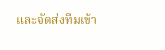และจัดส่งทีมเข้า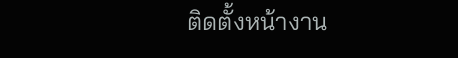ติดตั้งหน้างาน